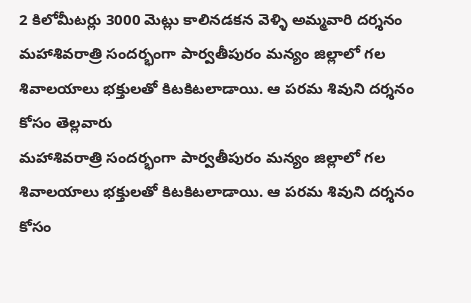2 కిలోమీటర్లు 3000 మెట్లు కాలినడకన వెళ్ళి అమ్మవారి దర్శనం
మహాశివరాత్రి సందర్భంగా పార్వతీపురం మన్యం జిల్లాలో గల శివాలయాలు భక్తులతో కిటకిటలాడాయి. ఆ పరమ శివుని దర్శనం కోసం తెల్లవారు
మహాశివరాత్రి సందర్భంగా పార్వతీపురం మన్యం జిల్లాలో గల శివాలయాలు భక్తులతో కిటకిటలాడాయి. ఆ పరమ శివుని దర్శనం కోసం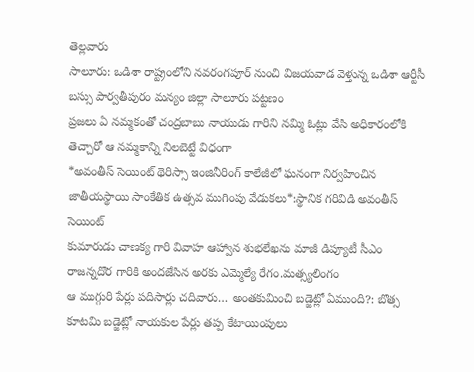తెల్లవారు
సాలూరు: ఒడిశా రాష్ట్రంలోని నవరంగపూర్ నుంచి విజయవాడ వెళ్తున్న ఒడిశా ఆర్టీసీ బస్సు పార్వతీపురం మన్యం జిల్లా సాలూరు పట్టణం
ప్రజలు ఏ నమ్మకంతో చంద్రబాబు నాయుడు గారిని నమ్మి ఓట్లు వేసి అధికారంలోకి తెచ్చారో ఆ నమ్మకాన్ని నిలబెట్టే విధంగా
*అవంతీస్ సెయింట్ థెరిస్సా ఇంజినీరింగ్ కాలేజీలో ఘనంగా నిర్వహించిన జాతీయస్థాయి సాంకేతిక ఉత్సవ ముగింపు వేడుకలు*:స్థానిక గరివిడి అవంతీస్ సెయింట్
కుమారుడు చాణక్య గారి వివాహ ఆహ్వాన శుభలేఖను మాజీ డిప్యూటీ సీఎం రాజన్నదొర గారికి అందజేసిన అరకు ఎమ్మెల్యే రేగం.మత్స్యలింగం
ఆ ముగ్గురి పేర్లు పదిసార్లు చదివారు… అంతకుమించి బడ్జెట్లో ఏముంది?: బొత్స కూటమి బడ్జెట్లో నాయకుల పేర్లు తప్ప కేటాయింపులు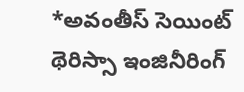*అవంతీస్ సెయింట్ థెరిస్సా ఇంజినీరింగ్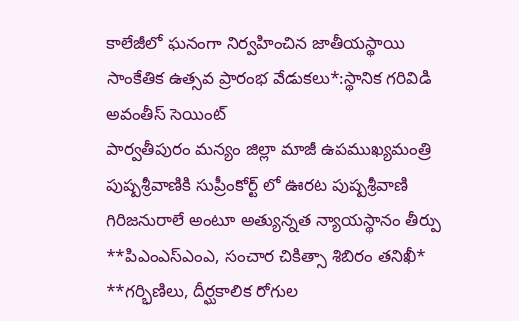కాలేజీలో ఘనంగా నిర్వహించిన జాతీయస్థాయి సాంకేతిక ఉత్సవ ప్రారంభ వేడుకలు*:స్థానిక గరివిడి అవంతీస్ సెయింట్
పార్వతీపురం మన్యం జిల్లా మాజీ ఉపముఖ్యమంత్రి పుష్పశ్రీవాణికి సుప్రీంకోర్ట్ లో ఊరట పుష్పశ్రీవాణి గిరిజనురాలే అంటూ అత్యున్నత న్యాయస్థానం తీర్పు
**పిఎంఎస్ఎంఎ, సంచార చికిత్సా శిబిరం తనిఖీ* **గర్భిణిలు, దీర్ఘకాలిక రోగుల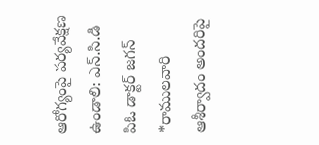ఆరోగ్యంపై పర్యవేక్షణ ఉండాలి: ఎన్.సి.డి పిఓ డాక్టర్ జగన్
*రాములవారి ఆశీర్వాదం అందరిపై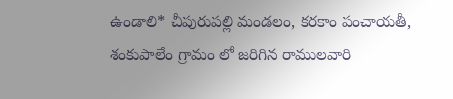ఉండాలి* చీపురుపల్లి మండలం, కరకాం పంచాయతీ, శంకుపాలేం గ్రామం లో జరిగిన రాములవారి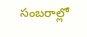సంబరాల్లో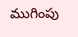ముగింపు